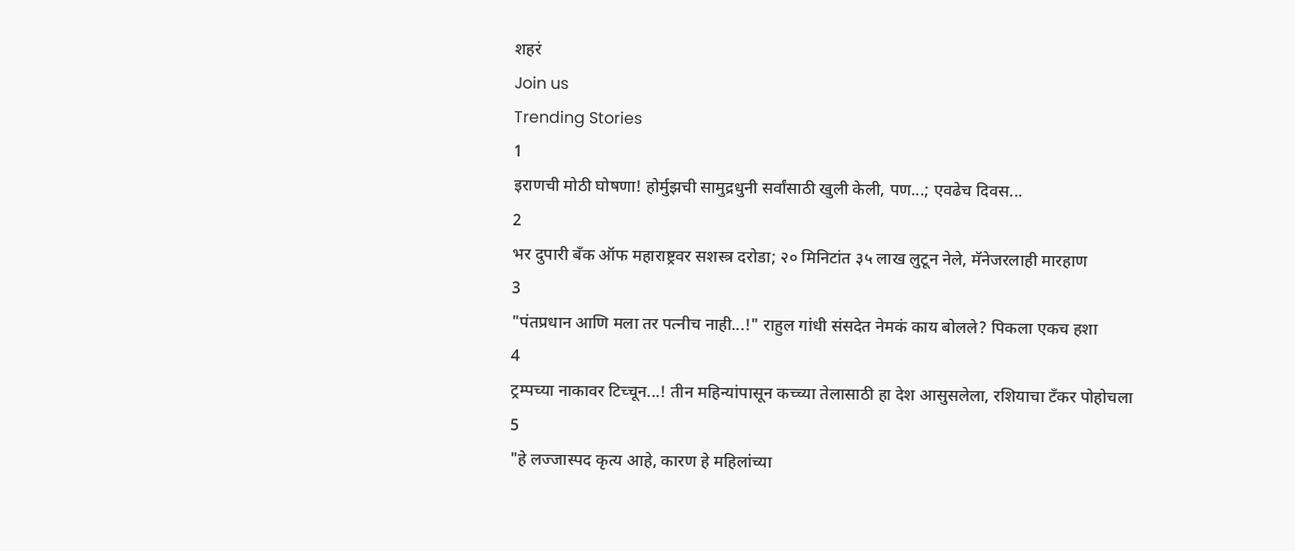शहरं
Join us
Trending Stories
1
इराणची मोठी घोषणा! होर्मुझची सामुद्रधुनी सर्वांसाठी खुली केली, पण...; एवढेच दिवस...
2
भर दुपारी बँक ऑफ महाराष्ट्रवर सशस्त्र दरोडा; २० मिनिटांत ३५ लाख लुटून नेले, मॅनेजरलाही मारहाण
3
"पंतप्रधान आणि मला तर पत्नीच नाही...!" राहुल गांधी संसदेत नेमकं काय बोलले? पिकला एकच हशा
4
ट्रम्पच्या नाकावर टिच्चून...! तीन महिन्यांपासून कच्च्या तेलासाठी हा देश आसुसलेला, रशियाचा टँकर पोहोचला
5
"हे लज्जास्पद कृत्य आहे, कारण हे महिलांच्या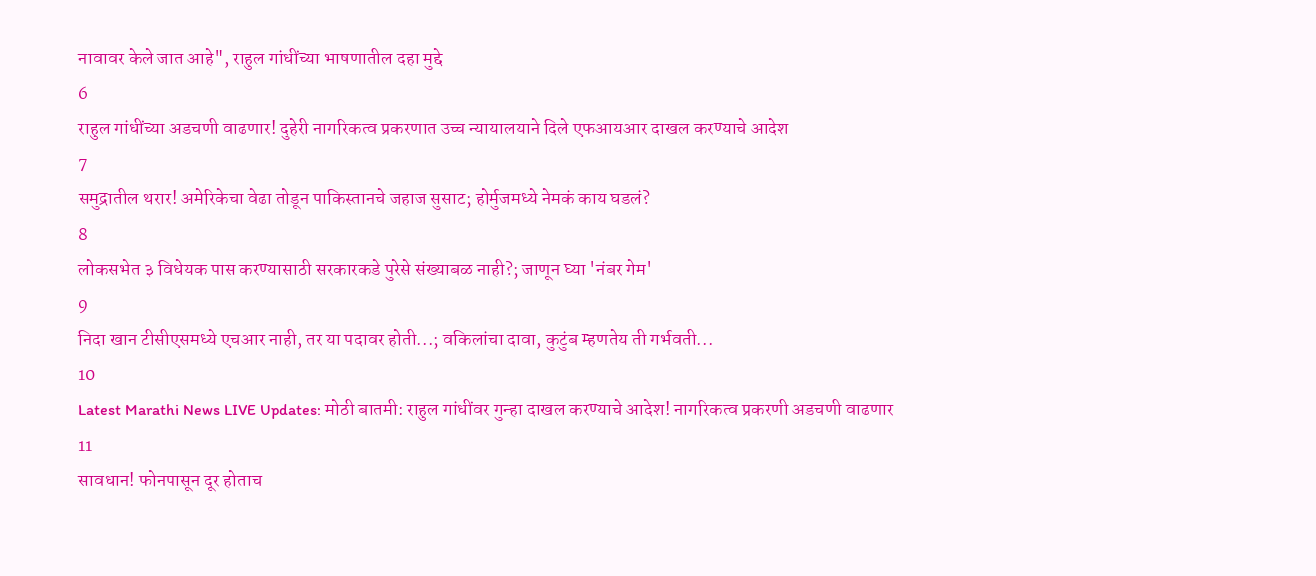नावावर केले जात आहे", राहुल गांधींच्या भाषणातील दहा मुद्दे
6
राहुल गांधींच्या अडचणी वाढणार! दुहेरी नागरिकत्व प्रकरणात उच्च न्यायालयाने दिले एफआयआर दाखल करण्याचे आदेश
7
समुद्रातील थरार! अमेरिकेचा वेढा तोडून पाकिस्तानचे जहाज सुसाट; होर्मुजमध्ये नेमकं काय घडलं?
8
लोकसभेत ३ विधेयक पास करण्यासाठी सरकारकडे पुरेसे संख्याबळ नाही?; जाणून घ्या 'नंबर गेम'
9
निदा खान टीसीएसमध्ये एचआर नाही, तर या पदावर होती...; वकिलांचा दावा, कुटुंब म्हणतेय ती गर्भवती...
10
Latest Marathi News LIVE Updates: मोठी बातमी: राहुल गांधींवर गुन्हा दाखल करण्याचे आदेश! नागरिकत्व प्रकरणी अडचणी वाढणार
11
सावधान! फोनपासून दूर होताच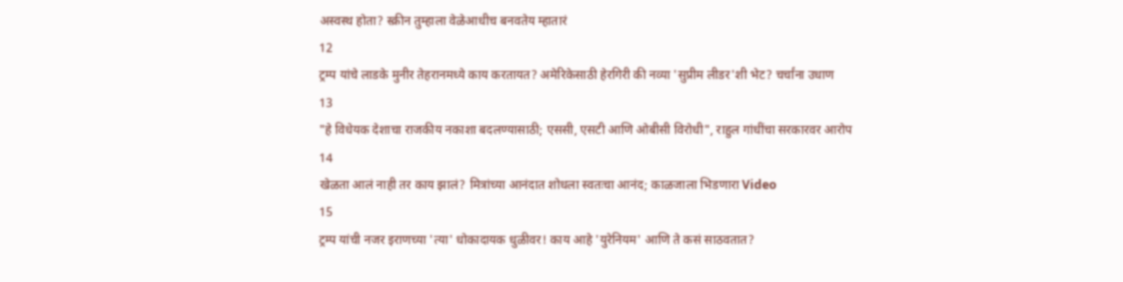अस्वस्थ होता? स्क्रीन तुम्हाला वेळेआधीच बनवतेय म्हातारं
12
ट्रम्प यांचे लाडके मुनीर तेहरानमध्ये काय करतायत? अमेरिकेसाठी हेरगिरी की नव्या 'सुप्रीम लीडर'शी भेट? चर्चांना उधाण
13
"हे विधेयक देशाचा राजकीय नकाशा बदलण्यासाठी; एससी, एसटी आणि ओबीसी विरोधी", राहुल गांधींचा सरकारवर आरोप
14
खेळता आलं नाही तर काय झालं? मित्रांच्या आनंदात शोधला स्वतःचा आनंद; काळजाला भिडणारा Video
15
ट्रम्प यांची नजर इराणच्या 'त्या' धोकादायक धुळीवर! काय आहे 'युरेनियम' आणि ते कसं साठवतात?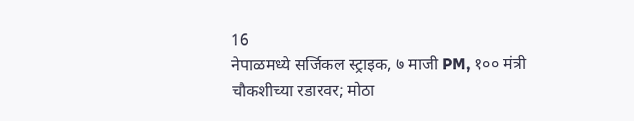16
नेपाळमध्ये सर्जिकल स्ट्राइक, ७ माजी PM, १०० मंत्री चौकशीच्या रडारवर; मोठा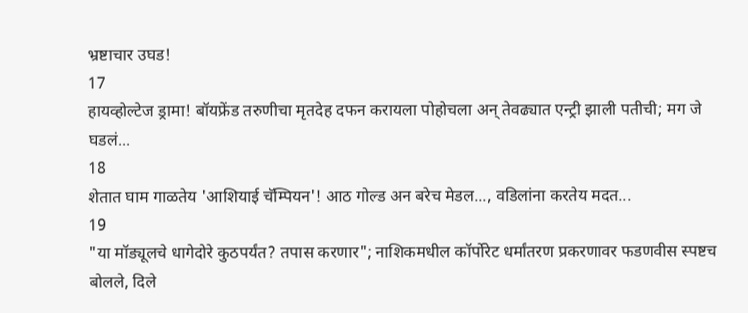भ्रष्टाचार उघड!
17
हायव्होल्टेज ड्रामा! बॉयफ्रेंड तरुणीचा मृतदेह दफन करायला पोहोचला अन् तेवढ्यात एन्ट्री झाली पतीची; मग जे घडलं...
18
शेतात घाम गाळतेय 'आशियाई चॅम्पियन'! आठ गोल्ड अन बरेच मेडल..., वडिलांना करतेय मदत...
19
"या मॉड्यूलचे धागेदोरे कुठपर्यंत? तपास करणार"; नाशिकमधील कॉर्पोरेट धर्मांतरण प्रकरणावर फडणवीस स्पष्टच बोलले, दिले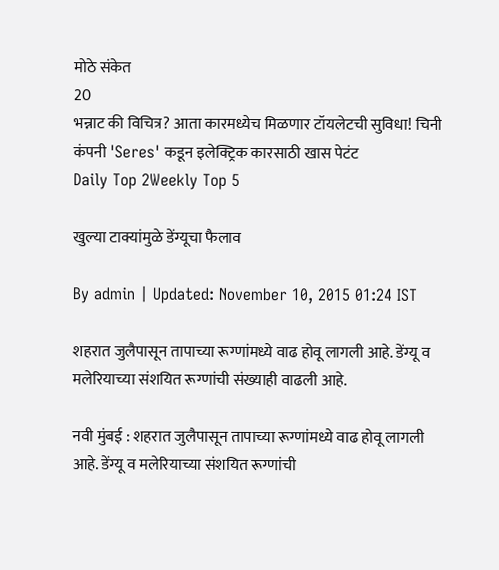मोठे संकेत
20
भन्नाट की विचित्र? आता कारमध्येच मिळणार टॉयलेटची सुविधा! चिनी कंपनी 'Seres' कडून इलेक्ट्रिक कारसाठी खास पेटंट
Daily Top 2Weekly Top 5

खुल्या टाक्यांमुळे डेंग्यूचा फैलाव

By admin | Updated: November 10, 2015 01:24 IST

शहरात जुलैपासून तापाच्या रूग्णांमध्ये वाढ होवू लागली आहे. डेंग्यू व मलेरियाच्या संशयित रूग्णांची संख्याही वाढली आहे.

नवी मुंबई : शहरात जुलैपासून तापाच्या रूग्णांमध्ये वाढ होवू लागली आहे. डेंग्यू व मलेरियाच्या संशयित रूग्णांची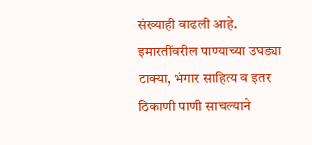संख्याही वाढली आहे. इमारतींवरील पाण्याच्या उघड्या टाक्या, भंगार साहित्य व इतर ठिकाणी पाणी साचल्याने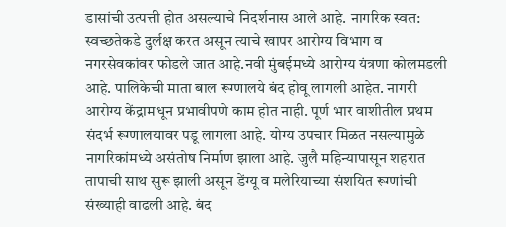डासांची उत्पत्ती होत असल्याचे निदर्शनास आले आहे. नागरिक स्वत: स्वच्छतेकडे दुर्लक्ष करत असून त्याचे खापर आरोग्य विभाग व नगरसेवकांवर फोडले जात आहे.नवी मुंबईमध्ये आरोग्य यंत्रणा कोलमडली आहे. पालिकेची माता बाल रूग्णालये बंद होवू लागली आहेत. नागरी आरोग्य केंद्रामधून प्रभावीपणे काम होत नाही. पूर्ण भार वाशीतील प्रथम संदर्भ रूग्णालयावर पडू लागला आहे. योग्य उपचार मिळत नसल्यामुळे नागरिकांमध्ये असंतोष निर्माण झाला आहे. जुलै महिन्यापासून शहरात तापाची साथ सुरू झाली असून डेंग्यू व मलेरियाच्या संशयित रूग्णांची संख्याही वाढली आहे. बंद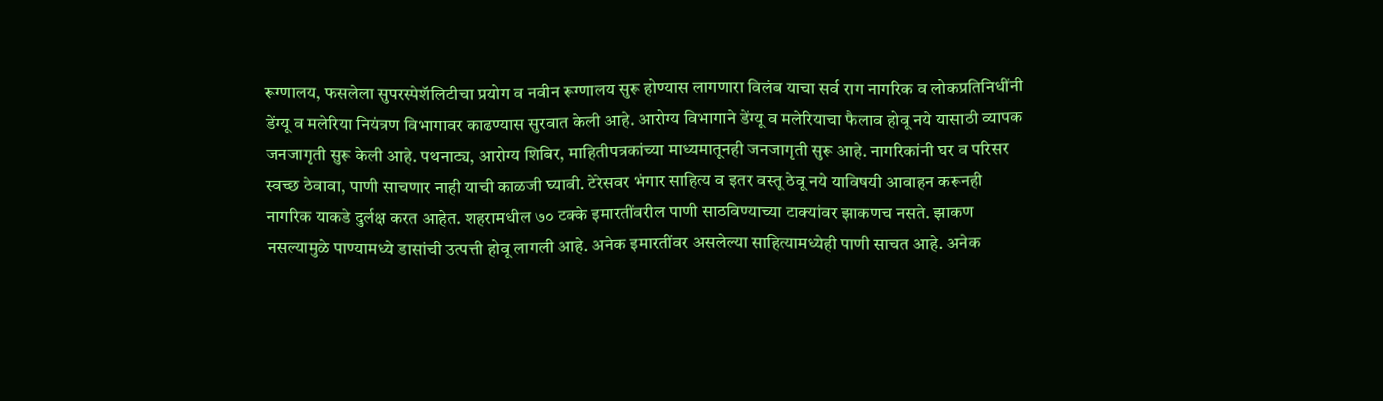रूग्णालय, फसलेला सुपरस्पेशॅलिटीचा प्रयोग व नवीन रूग्णालय सुरू होण्यास लागणारा विलंब याचा सर्व राग नागरिक व लोकप्रतिनिधींनी डेंग्यू व मलेरिया नियंत्रण विभागावर काढण्यास सुरवात केली आहे. आरोग्य विभागाने डेंग्यू व मलेरियाचा फैलाव होवू नये यासाठी व्यापक जनजागृती सुरू केली आहे. पथनाट्य, आरोग्य शिबिर, माहितीपत्रकांच्या माध्यमातूनही जनजागृती सुरू आहे. नागरिकांनी घर व परिसर स्वच्छ ठेवावा, पाणी साचणार नाही याची काळजी घ्यावी. टेरेसवर भंगार साहित्य व इतर वस्तू ठेवू नये याविषयी आवाहन करूनही नागरिक याकडे दुर्लक्ष करत आहेत. शहरामधील ७० टक्के इमारतींवरील पाणी साठविण्याच्या टाक्यांवर झाकणच नसते. झाकण नसल्यामुळे पाण्यामध्ये डासांची उत्पत्ती होवू लागली आहे. अनेक इमारतींवर असलेल्या साहित्यामध्येही पाणी साचत आहे. अनेक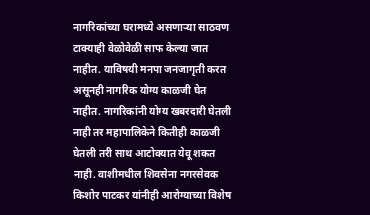नागरिकांच्या घरामध्ये असणाऱ्या साठवण टाक्याही वेळोवेळी साफ केल्या जात नाहीत. याविषयी मनपा जनजागृती करत असूनही नागरिक योग्य काळजी घेत नाहीत. नागरिकांनी योग्य खबरदारी घेतली नाही तर महापालिकेने कितीही काळजी घेतली तरी साथ आटोक्यात येवू शकत नाही. वाशीमधील शिवसेना नगरसेवक किशोर पाटकर यांनीही आरोग्याच्या विशेष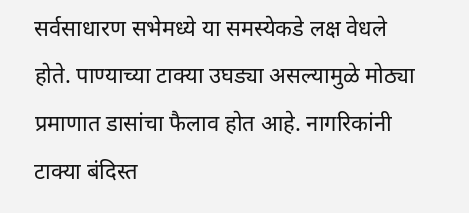सर्वसाधारण सभेमध्ये या समस्येकडे लक्ष वेधले होते. पाण्याच्या टाक्या उघड्या असल्यामुळे मोठ्या प्रमाणात डासांचा फैलाव होत आहे. नागरिकांनी टाक्या बंदिस्त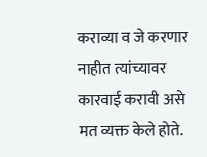कराव्या व जे करणार नाहीत त्यांच्यावर कारवाई करावी असे मत व्यक्त केले होते.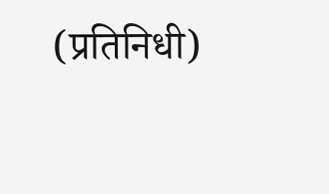(प्रतिनिधी)